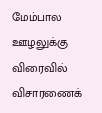மேம்பால ஊழலுக்கு விரைவில் விசாரணைக்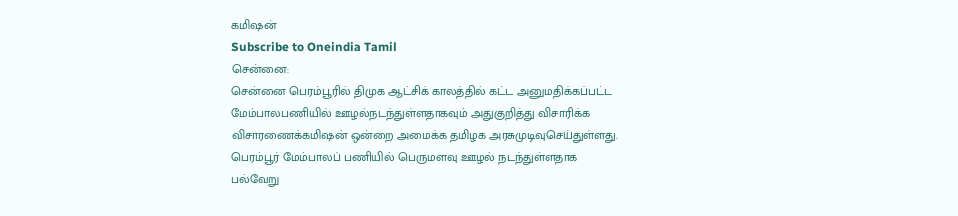கமிஷன்
Subscribe to Oneindia Tamil
சென்னை:
சென்னை பெரம்பூரில் திமுக ஆட்சிக் காலத்தில் கட்ட அனுமதிக்கப்பட்ட மேம்பாலபணியில் ஊழல்நடந்துள்ளதாகவும் அதுகுறித்து விசாரிக்க விசாரணைக்கமிஷன் ஒன்றை அமைக்க தமிழக அரசுமுடிவுசெய்துள்ளது.
பெரம்பூர் மேம்பாலப் பணியில் பெருமளவு ஊழல் நடந்துள்ளதாக பல்வேறு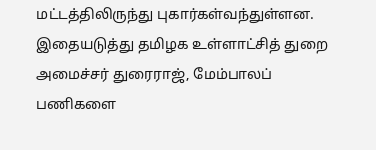மட்டத்திலிருந்து புகார்கள்வந்துள்ளன. இதையடுத்து தமிழக உள்ளாட்சித் துறை அமைச்சர் துரைராஜ், மேம்பாலப் பணிகளை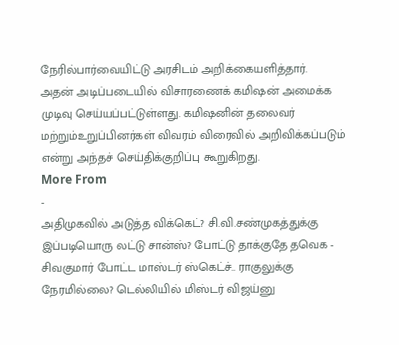நேரில்பார்வையிட்டு அரசிடம் அறிக்கையளித்தார்.
அதன் அடிப்படையில் விசாரணைக் கமிஷன் அமைக்க முடிவு செய்யப்பட்டுள்ளது. கமிஷனின் தலைவர் மற்றும்உறுப்பினர்கள் விவரம் விரைவில் அறிவிக்கப்படும் என்று அந்தச் செய்திக்குறிப்பு கூறுகிறது.
More From
-
அதிமுகவில் அடுத்த விக்கெட்? சி.வி.சண்முகத்துக்கு இப்படியொரு லட்டு சான்ஸ்? போட்டு தாக்குதே தவெக -
சிவகுமார் போட்ட மாஸ்டர் ஸ்கெட்ச்.. ராகுலுக்கு நேரமில்லை? டெல்லியில் மிஸ்டர் விஜய்னு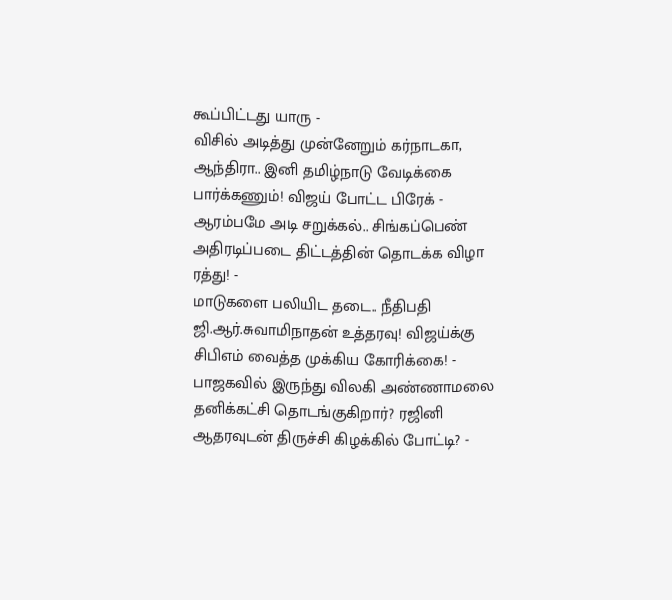கூப்பிட்டது யாரு -
விசில் அடித்து முன்னேறும் கர்நாடகா, ஆந்திரா.. இனி தமிழ்நாடு வேடிக்கை பார்க்கணும்! விஜய் போட்ட பிரேக் -
ஆரம்பமே அடி சறுக்கல்.. சிங்கப்பெண் அதிரடிப்படை திட்டத்தின் தொடக்க விழா ரத்து! -
மாடுகளை பலியிட தடை.. நீதிபதி ஜி.ஆர்.சுவாமிநாதன் உத்தரவு! விஜய்க்கு சிபிஎம் வைத்த முக்கிய கோரிக்கை! -
பாஜகவில் இருந்து விலகி அண்ணாமலை தனிக்கட்சி தொடங்குகிறார்? ரஜினி ஆதரவுடன் திருச்சி கிழக்கில் போட்டி? -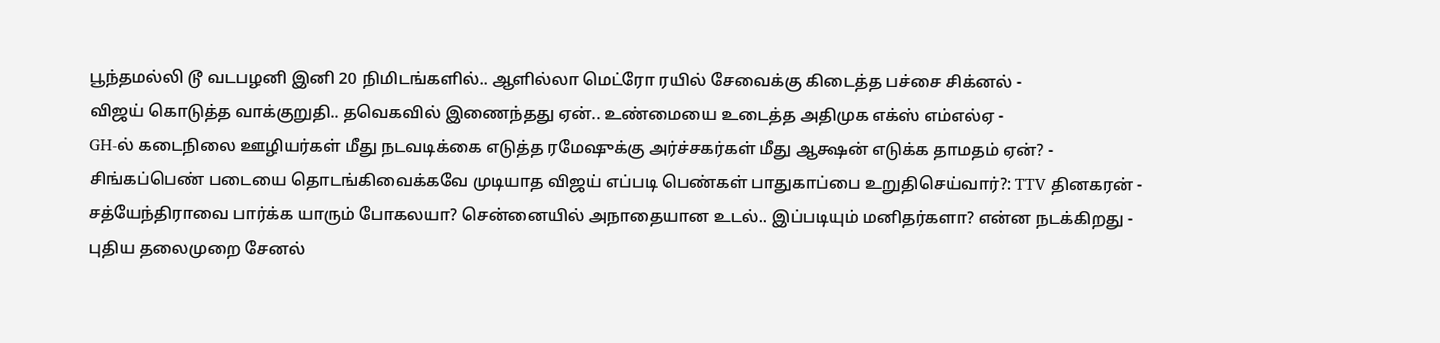பூந்தமல்லி டூ வடபழனி இனி 20 நிமிடங்களில்.. ஆளில்லா மெட்ரோ ரயில் சேவைக்கு கிடைத்த பச்சை சிக்னல் -
விஜய் கொடுத்த வாக்குறுதி.. தவெகவில் இணைந்தது ஏன்.. உண்மையை உடைத்த அதிமுக எக்ஸ் எம்எல்ஏ -
GH-ல் கடைநிலை ஊழியர்கள் மீது நடவடிக்கை எடுத்த ரமேஷுக்கு அர்ச்சகர்கள் மீது ஆக்ஷன் எடுக்க தாமதம் ஏன்? -
சிங்கப்பெண் படையை தொடங்கிவைக்கவே முடியாத விஜய் எப்படி பெண்கள் பாதுகாப்பை உறுதிசெய்வார்?: TTV தினகரன் -
சத்யேந்திராவை பார்க்க யாரும் போகலயா? சென்னையில் அநாதையான உடல்.. இப்படியும் மனிதர்களா? என்ன நடக்கிறது -
புதிய தலைமுறை சேனல்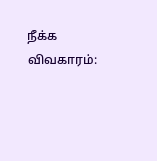நீக்க விவகாரம்: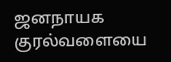ஜனநாயக குரல்வளையை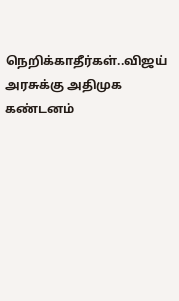நெறிக்காதீர்கள்..விஜய் அரசுக்கு அதிமுக கண்டனம்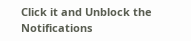Click it and Unblock the Notifications